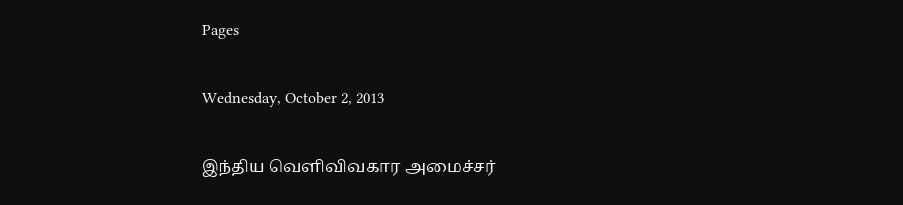Pages

Wednesday, October 2, 2013

இந்திய வெளிவிவகார அமைச்சர்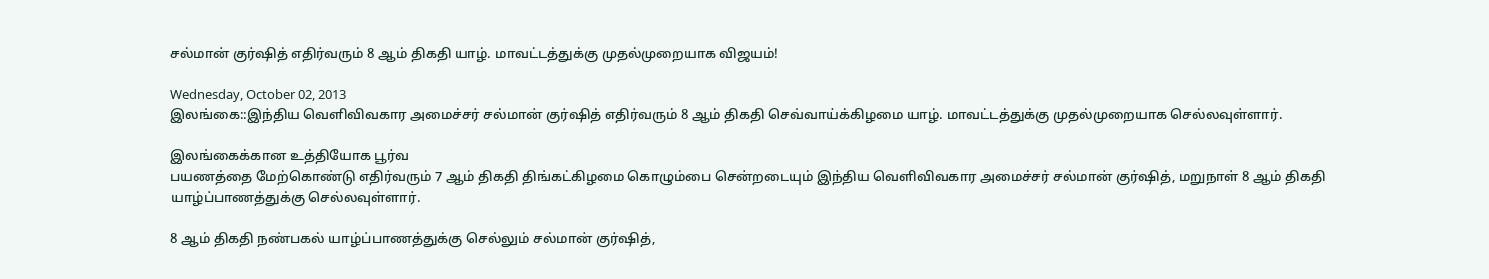சல்மான் குர்ஷித் எதிர்வரும் 8 ஆம் திகதி யாழ். மாவட்டத்துக்கு முதல்முறையாக விஜயம்!

Wednesday, October 02, 2013
இலங்கை::இந்திய வெளிவிவகார அமைச்சர் சல்மான் குர்ஷித் எதிர்வரும் 8 ஆம் திகதி செவ்வாய்க்கிழமை யாழ். மாவட்டத்துக்கு முதல்முறையாக செல்லவுள்ளார்.

இலங்கைக்கான உத்தியோக பூர்வ
பயணத்தை மேற்கொண்டு எதிர்வரும் 7 ஆம் திகதி திங்கட்கிழமை கொழும்பை சென்றடையும் இந்திய வெளிவிவகார அமைச்சர் சல்மான் குர்ஷித், மறுநாள் 8 ஆம் திகதி யாழ்ப்பாணத்துக்கு செல்லவுள்ளார்.

8 ஆம் திகதி நண்பகல் யாழ்ப்பாணத்துக்கு செல்லும் சல்மான் குர்ஷித்,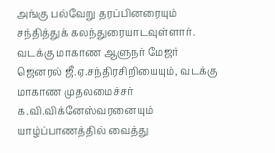அங்கு பல்வேறு தரப்பினரையும் சந்தித்துக் கலந்துரையாடவுள்ளார்.   வடக்கு மாகாண ஆளுநர் மேஜர் ஜெனரல் ஜீ.ஏ.சந்திரசிறியையும், வடக்கு மாகாண முதலமைச்சர் க.வி.விக்னேஸ்வரனையும் யாழ்ப்பாணத்தில் வைத்து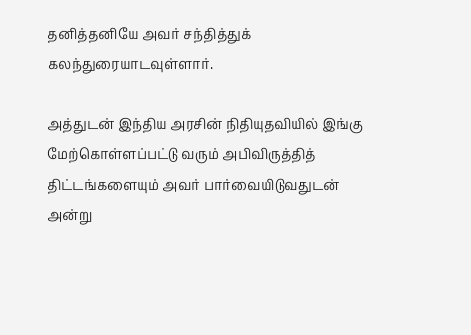தனித்தனியே அவர் சந்தித்துக் கலந்துரையாடவுள்ளார்.

அத்துடன் இந்திய அரசின் நிதியுதவியில் இங்கு மேற்கொள்ளப்பட்டு வரும் அபிவிருத்தித் திட்டங்களையும் அவர் பார்வையிடுவதுடன் அன்று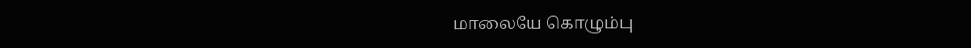மாலையே கொழும்பு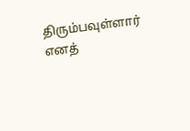திரும்பவுள்ளார் எனத்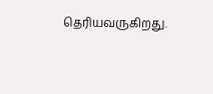தெரியவருகிறது.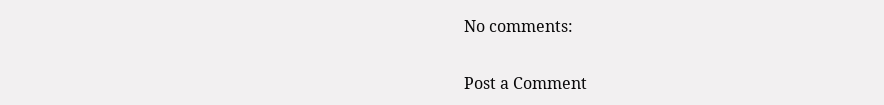No comments:

Post a Comment